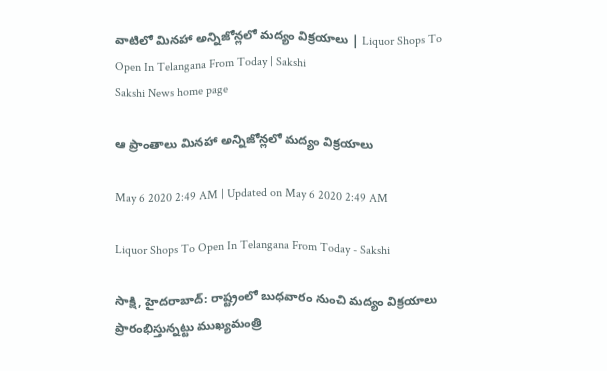వాటిలో మినహా అన్నిజోన్లలో మద్యం విక్రయాలు | Liquor Shops To Open In Telangana From Today | Sakshi
Sakshi News home page

ఆ ప్రాంతాలు మినహా అన్నిజోన్లలో మద్యం విక్రయాలు

May 6 2020 2:49 AM | Updated on May 6 2020 2:49 AM

Liquor Shops To Open In Telangana From Today - Sakshi

సాక్షి, హైదరాబాద్‌: రాష్ట్రంలో బుధవారం నుంచి మద్యం విక్రయాలు ప్రారంభిస్తున్నట్టు ముఖ్యమంత్రి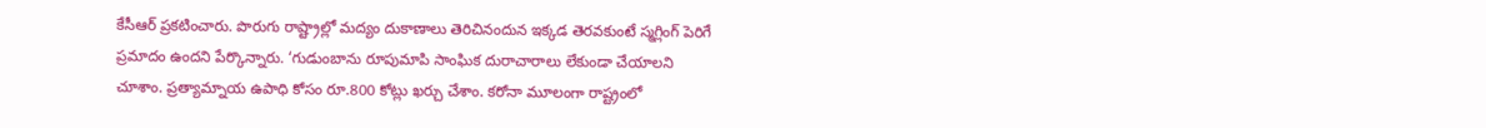కేసీఆర్‌ ప్రకటించారు. పొరుగు రాష్ట్రాల్లో మద్యం దుకాణాలు తెరిచినందున ఇక్కడ తెరవకుంటే స్మగ్లింగ్‌ పెరిగే ప్రమాదం ఉందని పేర్కొన్నారు. ‘గుడుంబాను రూపుమాపి సాంఘిక దురాచారాలు లేకుండా చేయాలని చూశాం. ప్రత్యామ్నాయ ఉపాధి కోసం రూ.800 కోట్లు ఖర్చు చేశాం. కరోనా మూలంగా రాష్ట్రంలో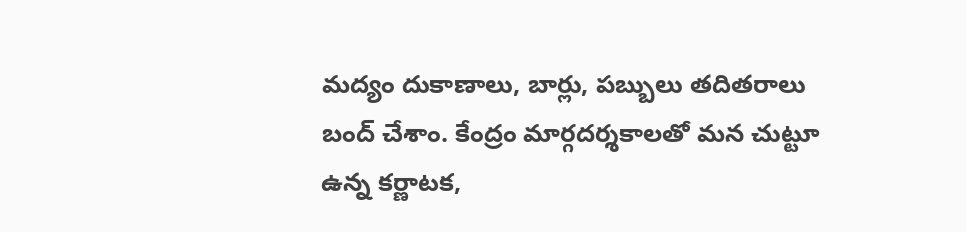మద్యం దుకాణాలు, బార్లు, పబ్బులు తదితరాలు బంద్‌ చేశాం. కేంద్రం మార్గదర్శకాలతో మన చుట్టూ ఉన్న కర్ణాటక,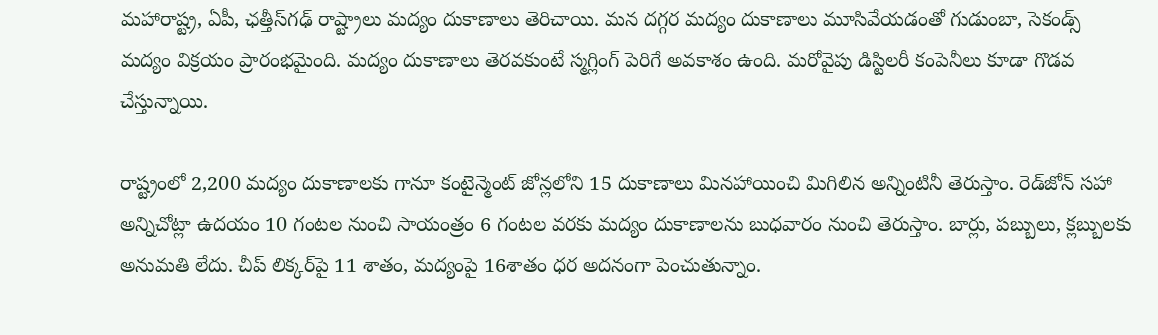మహారాష్ట్ర, ఏపీ, ఛత్తీస్‌గఢ్‌ రాష్ట్రాలు మద్యం దుకాణాలు తెరిచాయి. మన దగ్గర మద్యం దుకాణాలు మూసివేయడంతో గుడుంబా, సెకండ్స్‌ మద్యం విక్రయం ప్రారంభమైంది. మద్యం దుకాణాలు తెరవకుంటే స్మగ్లింగ్‌ పెరిగే అవకాశం ఉంది. మరోవైపు డిస్టిలరీ కంపెనీలు కూడా గొడవ చేస్తున్నాయి.

రాష్ట్రంలో 2,200 మద్యం దుకాణాలకు గానూ కంటైన్మెంట్‌ జోన్లలోని 15 దుకాణాలు మినహాయించి మిగిలిన అన్నింటినీ తెరుస్తాం. రెడ్‌జోన్‌ సహా అన్నిచోట్లా ఉదయం 10 గంటల నుంచి సాయంత్రం 6 గంటల వరకు మద్యం దుకాణాలను బుధవారం నుంచి తెరుస్తాం. బార్లు, పబ్బులు, క్లబ్బులకు అనుమతి లేదు. చీప్‌ లిక్కర్‌పై 11 శాతం, మద్యంపై 16శాతం ధర అదనంగా పెంచుతున్నాం.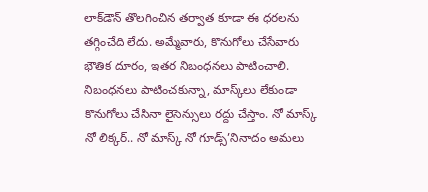లాక్‌డౌన్‌ తొలగించిన తర్వాత కూడా ఈ ధరలను తగ్గించేది లేదు. అమ్మేవారు, కొనుగోలు చేసేవారు భౌతిక దూరం, ఇతర నిబంధనలు పాటించాలి. నిబంధనలు పాటించకున్నా, మాస్క్‌లు లేకుండా కొనుగోలు చేసినా లైసెన్సులు రద్దు చేస్తాం. నో మాస్క్‌ నో లిక్కర్‌.. నో మాస్క్‌ నో గూడ్స్‌’నినాదం అమలు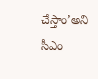చేస్తాం’అని సీఎం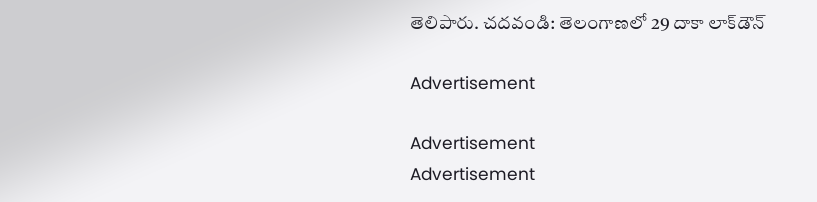తెలిపారు. చదవండి: తెలంగాణలో 29 దాకా లాక్‌డౌన్‌

Advertisement

Advertisement
Advertisement